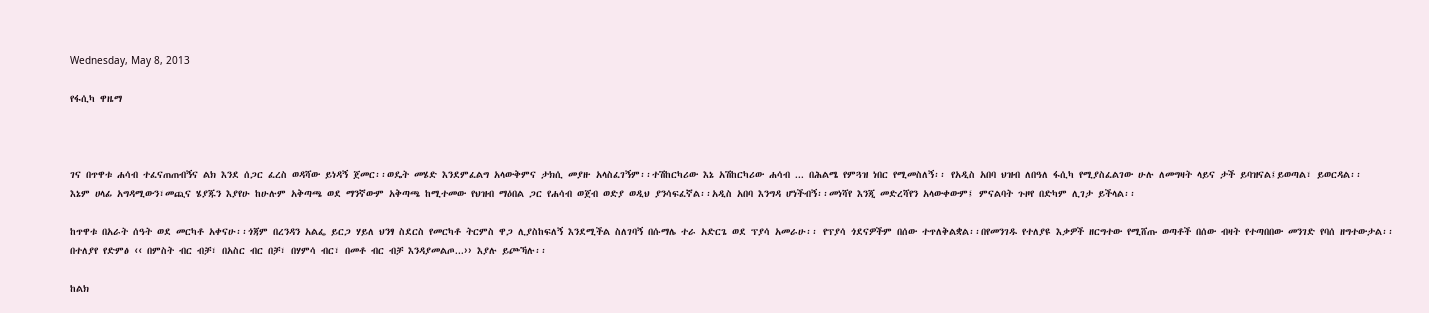Wednesday, May 8, 2013

የፋሲካ ዋዜማ



ገና በጥዋቱ ሐሳብ ተፈናጠጠብኝና ልክ እንደ ሰጋር ፈረስ ወዳሻው ይነዳኝ ጀመር፡፡ወዴት መሄድ እንደምፈልግ አላውቅምና ታክሲ መያዙ አላስፈገኝም፡፡ተሽከርካሪው እኔ አሽከርካሪው ሐሳብ ... በሕልሜ የምጓዝ ነበር የሚመስለኝ፡፡ የአዲስ አበባ ህዝብ ለበዓለ ፋሲካ የሚያስፈልገው ሁሉ ለመግዛት ላይና ታች ይባዝናል፤ይወጣል፣ ይወርዳል፡፡
እኔም ሀላፊ አግዳሚውን፣መጪና ሄያጁን እያየሁ ከሁሉም አቅጣጫ ወደ ማንኛውም አቅጣጫ ከሚተመው የህዝብ ማዕበል ጋር የሐሳብ ወጀብ ወድያ ወዲህ ያንሳፍፈኛል፡፡አዲስ አበባ እንግዳ ሆነችብኝ፡፡መነሻየ እንጂ መድረሻየን አላውቀውም፤ ምናልባት ጉዞየ በድካም ሊገታ ይችላል፡፡

ከጥዋቱ በአራት ሰዓት ወደ መርካቶ አቀናሁ፡፡ጎጃም በረንዳን አልፌ ይርጋ ሃይለ ህንፃ ስደርስ የመርካቶ ትርምስ ዋጋ ሊያስከፍለኝ እንደሚችል ስለገባኝ በሱማሌ ተራ አድርጌ ወደ ፕያሳ አመራሁ፡፡ የፕያሳ ጎደናዎችም በሰው ተጥለቅልቋል፡፡በየመንገዱ የተለያዩ እቃዎች ዘርግተው የሚሸጡ ወጣቶች በሰው ብዛት የተጣበበው መንገድ የባሰ ዘግተውታል፡፡በተለያየ የድምፅ ‹‹ በምስት ብር ብቻ፣ በአስር ብር በቻ፣ በሃምሳ ብር፣ በመቶ ብር ብቻ እንዳያመልጦ...›› እያሉ ይጮኻሉ፡፡

ከልክ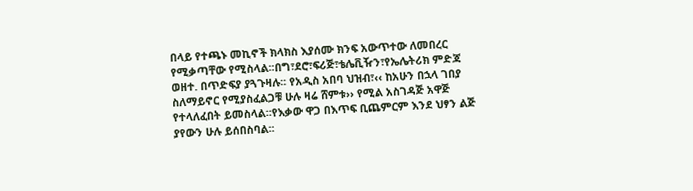በላይ የተጫኑ መኪኖች ክላክስ እያሰሙ ክንፍ አውጥተው ለመበረር የሚቃጣቸው የሚስላል፡፡በግ፣ደሮ፣ፍሪጅ፣ቴሌቪዥን፣የኤሌትሪክ ምድጃ ወዘተ. በጥድፍያ ያጓጉዛሉ፡፡ የአዲስ አበባ ህዝብ፣‹‹ ከአሁን በኋላ ገበያ ስለማይኖር የሚያስፈልጋቹ ሁሉ ዛሬ ሸምቱ›› የሚል አስገዳጅ አዋጅ የተላለፈበት ይመስላል፡፡የእቃው ዋጋ በእጥፍ ቢጨምርም እንደ ህፃን ልጅ ያየውን ሁሉ ይሰበስባል፡፡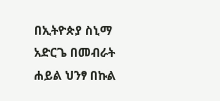በኢትዮጵያ ስኒማ አድርጌ በመብራት ሐይል ህንፃ በኩል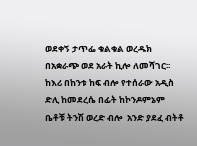ወደቀኝ ታጥፌ ቁልቁል ወረዱክ በአቋራጭ ወደ አራት ኪሎ ለመሻገር፡፡ ከእሪ በከንቱ ከፍ ብሎ የተሰራው አዲስ ድሊ ከመደረሴ በፊት ከኮንዶምኔም ቤቶቹ ትንሽ ወረድ ብሎ  አንድ ያደፈ ብትቶ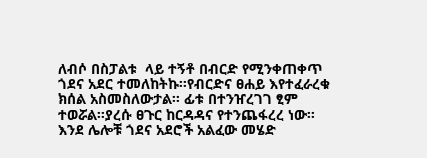ለብሶ በስፓልቱ  ላይ ተኝቶ በብርድ የሚንቀጠቀጥ ጎደና አደር ተመለከትኩ፡፡የብርድና ፀሐይ እየተፈራረቁ ክሰል አስመስለውታል፡፡ ፊቱ በተንዠረገገ ፂም ተወሯል፡፡ያረሱ ፀጉር ከርዳዳና የተንጨፋረረ ነው፡፡ እንደ ሌሎቹ ጎደና አደሮች አልፈው መሄድ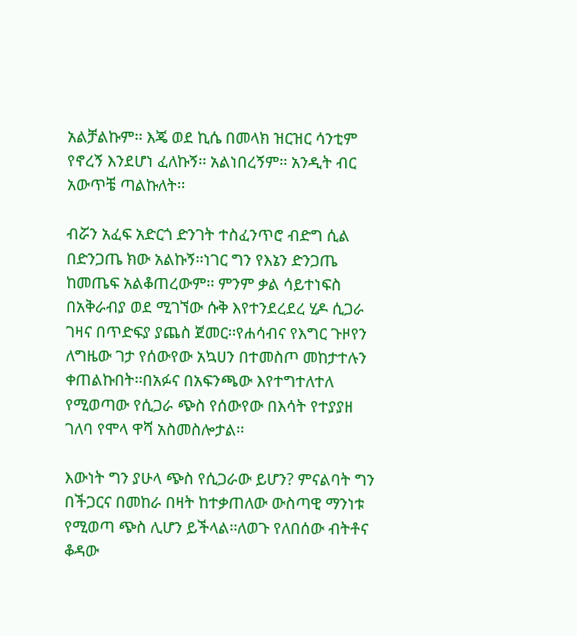አልቻልኩም፡፡ እጄ ወደ ኪሴ በመላክ ዝርዝር ሳንቲም የኖረኝ እንደሆነ ፈለኩኝ፡፡ አልነበረኝም፡፡ አንዲት ብር አውጥቼ ጣልኩለት፡፡

ብሯን አፈፍ አድርጎ ድንገት ተስፈንጥሮ ብድግ ሲል በድንጋጤ ክው አልኩኝ፡፡ነገር ግን የእኔን ድንጋጤ ከመጤፍ አልቆጠረውም፡፡ ምንም ቃል ሳይተነፍስ በአቅራብያ ወደ ሚገኘው ሱቅ እየተንደረደረ ሂዶ ሲጋራ ገዛና በጥድፍያ ያጨስ ጀመር፡፡የሐሳብና የእግር ጉዞየን ለግዜው ገታ የሰውየው አኳሀን በተመስጦ መከታተሉን ቀጠልኩበት፡፡በአፉና በአፍንጫው እየተግተለተለ የሚወጣው የሲጋራ ጭስ የሰውየው በእሳት የተያያዘ ገለባ የሞላ ዋሻ አስመስሎታል፡፡

እውነት ግን ያሁላ ጭስ የሲጋራው ይሆን? ምናልባት ግን በችጋርና በመከራ በዛት ከተቃጠለው ውስጣዊ ማንነቱ የሚወጣ ጭስ ሊሆን ይችላል፡፡ለወጉ የለበሰው ብትቶና ቆዳው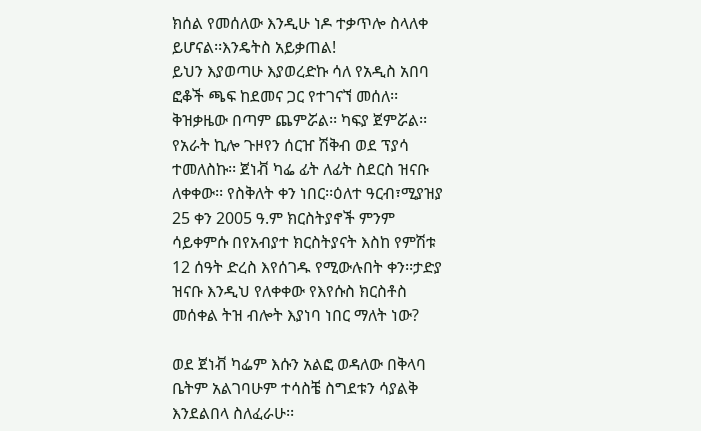ክሰል የመሰለው እንዲሁ ነዶ ተቃጥሎ ስላለቀ ይሆናል፡፡እንዴትስ አይቃጠል!
ይህን እያወጣሁ እያወረድኩ ሳለ የአዲስ አበባ ፎቆች ጫፍ ከደመና ጋር የተገናኘ መሰለ፡፡ቅዝቃዜው በጣም ጨምሯል፡፡ ካፍያ ጀምሯል፡፡ የአራት ኪሎ ጉዞየን ሰርዠ ሽቅብ ወደ ፕያሳ ተመለስኩ፡፡ ጀነቭ ካፌ ፊት ለፊት ስደርስ ዝናቡ ለቀቀው፡፡ የስቅለት ቀን ነበር፡፡ዕለተ ዓርብ፣ሚያዝያ 25 ቀን 2005 ዓ.ም ክርስትያኖች ምንም ሳይቀምሱ በየአብያተ ክርስትያናት እስከ የምሽቱ 12 ሰዓት ድረስ እየሰገዱ የሚውሉበት ቀን፡፡ታድያ ዝናቡ እንዲህ የለቀቀው የእየሱስ ክርስቶስ መሰቀል ትዝ ብሎት እያነባ ነበር ማለት ነው?

ወደ ጀነቭ ካፌም እሱን አልፎ ወዳለው በቅላባ ቤትም አልገባሁም ተሳስቼ ስግደቱን ሳያልቅ እንደልበላ ስለፈራሁ፡፡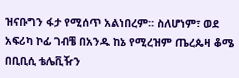ዝናቡግን ፋታ የሚሰጥ አልነበረም፡፡ ስለሆነም፣ ወደ አፍሪካ ኮፊ ገብቼ በአንዱ ከኔ የሚረዝም ጤረጴዛ ቆሜ በቢቢሲ ቴሌቪዥን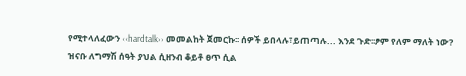የሚተላለፈውን ‹‹hardtalk›› መመልከት ጀመርኩ፡፡ ሰዎች ይበላሉ፣ይጠጣሉ... እንደ ጉድ፡፡ፆም የለም ማለት ነው?
ዝናቡ ለግማሽ ሰዓት ያህል ሲዘንብ ቆይቶ ፀጥ ሲል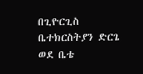በጊዮርጊስ ቤተክርስትያን ድርጌ ወደ ቤቴ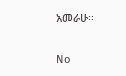አመራሁ፡፡

No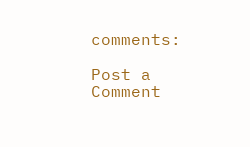comments:

Post a Comment